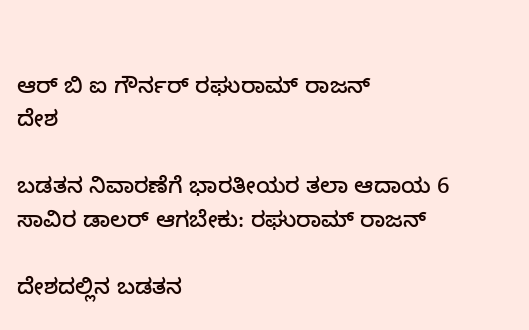ಆರ್ ಬಿ ಐ ಗೌರ್ನರ್ ರಘುರಾಮ್ ರಾಜನ್
ದೇಶ

ಬಡತನ ನಿವಾರಣೆಗೆ ಭಾರತೀಯರ ತಲಾ ಆದಾಯ 6 ಸಾವಿರ ಡಾಲರ್‌ ಆಗಬೇಕು: ರಘುರಾಮ್ ರಾಜನ್‌

ದೇಶದಲ್ಲಿನ ಬಡತನ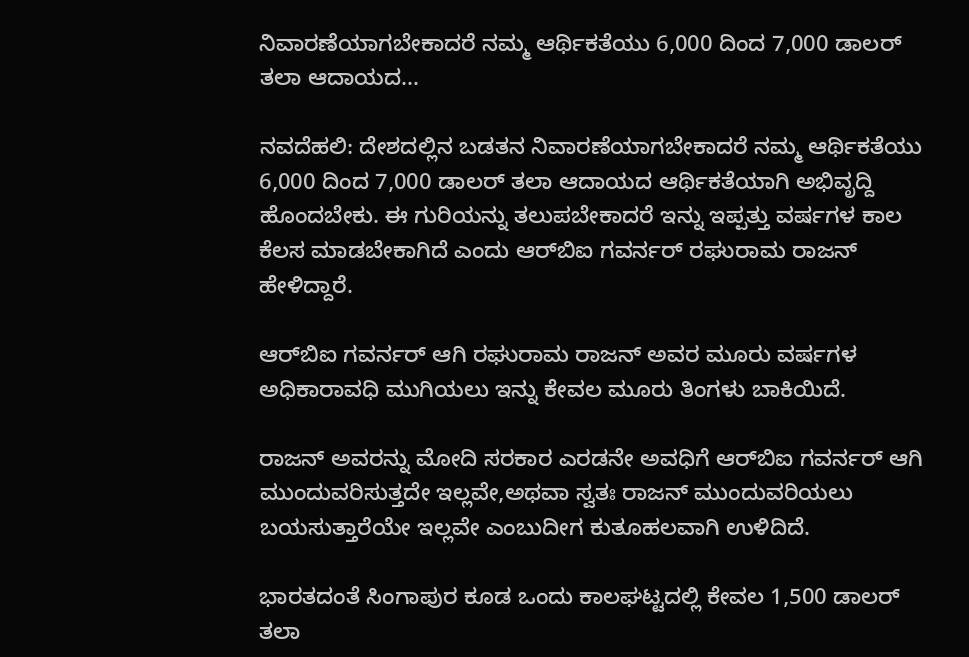ನಿವಾರಣೆಯಾಗಬೇಕಾದರೆ ನಮ್ಮ ಆರ್ಥಿಕತೆಯು 6,000 ದಿಂದ 7,000 ಡಾಲರ್‌ ತಲಾ ಆದಾಯದ...

ನವದೆಹಲಿ: ದೇಶದಲ್ಲಿನ ಬಡತನ ನಿವಾರಣೆಯಾಗಬೇಕಾದರೆ ನಮ್ಮ ಆರ್ಥಿಕತೆಯು 6,000 ದಿಂದ 7,000 ಡಾಲರ್‌ ತಲಾ ಆದಾಯದ ಆರ್ಥಿಕತೆಯಾಗಿ ಅಭಿವೃದ್ದಿ ಹೊಂದಬೇಕು. ಈ ಗುರಿಯನ್ನು ತಲುಪಬೇಕಾದರೆ ಇನ್ನು ಇಪ್ಪತ್ತು ವರ್ಷಗಳ ಕಾಲ ಕೆಲಸ ಮಾಡಬೇಕಾಗಿದೆ ಎಂದು ಆರ್‌ಬಿಐ ಗವರ್ನರ್‌ ರಘುರಾಮ ರಾಜನ್‌ ಹೇಳಿದ್ದಾರೆ.

ಆರ್‌ಬಿಐ ಗವರ್ನರ್‌ ಆಗಿ ರಘುರಾಮ ರಾಜನ್‌ ಅವರ ಮೂರು ವರ್ಷಗಳ ಅಧಿಕಾರಾವಧಿ ಮುಗಿಯಲು ಇನ್ನು ಕೇವಲ ಮೂರು ತಿಂಗಳು ಬಾಕಿಯಿದೆ.

ರಾಜನ್‌ ಅವರನ್ನು ಮೋದಿ ಸರಕಾರ ಎರಡನೇ ಅವಧಿಗೆ ಆರ್‌ಬಿಐ ಗವರ್ನರ್‌ ಆಗಿ ಮುಂದುವರಿಸುತ್ತದೇ ಇಲ್ಲವೇ,ಅಥವಾ ಸ್ವತಃ ರಾಜನ್‌ ಮುಂದುವರಿಯಲು ಬಯಸುತ್ತಾರೆಯೇ ಇಲ್ಲವೇ ಎಂಬುದೀಗ ಕುತೂಹಲವಾಗಿ ಉಳಿದಿದೆ.

ಭಾರತದಂತೆ ಸಿಂಗಾಪುರ ಕೂಡ ಒಂದು ಕಾಲಘಟ್ಟದಲ್ಲಿ ಕೇವಲ 1,500 ಡಾಲರ್‌ ತಲಾ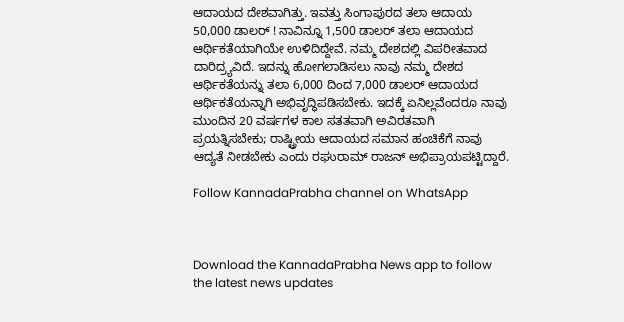ಆದಾಯದ ದೇಶವಾಗಿತ್ತು. ಇವತ್ತು ಸಿಂಗಾಪುರದ ತಲಾ ಆದಾಯ 50,000 ಡಾಲರ್‌ ! ನಾವಿನ್ನೂ 1,500 ಡಾಲರ್‌ ತಲಾ ಆದಾಯದ ಆರ್ಥಿಕತೆಯಾಗಿಯೇ ಉಳಿದಿದ್ದೇವೆ. ನಮ್ಮ ದೇಶದಲ್ಲಿ ವಿಪರೀತವಾದ ದಾರಿದ್ರ್ಯವಿದೆ. ಇದನ್ನು ಹೋಗಲಾಡಿಸಲು ನಾವು ನಮ್ಮ ದೇಶದ ಆರ್ಥಿಕತೆಯನ್ನು ತಲಾ 6,000 ದಿಂದ 7,000 ಡಾಲರ್‌ ಆದಾಯದ ಆರ್ಥಿಕತೆಯನ್ನಾಗಿ ಅಭಿವೃದ್ಧಿಪಡಿಸಬೇಕು. ಇದಕ್ಕೆ ಏನಿಲ್ಲವೆಂದರೂ ನಾವು ಮುಂದಿನ 20 ವರ್ಷಗಳ ಕಾಲ ಸತತವಾಗಿ ಅವಿರತವಾಗಿ ಪ್ರಯತ್ನಿಸಬೇಕು; ರಾಷ್ಟ್ರೀಯ ಆದಾಯದ ಸಮಾನ ಹಂಚಿಕೆಗೆ ನಾವು ಆದ್ಯತೆ ನೀಡಬೇಕು ಎಂದು ರಘುರಾಮ್ ರಾಜನ್ ಅಭಿಪ್ರಾಯಪಟ್ಟಿದ್ದಾರೆ.

Follow KannadaPrabha channel on WhatsApp



Download the KannadaPrabha News app to follow the latest news updates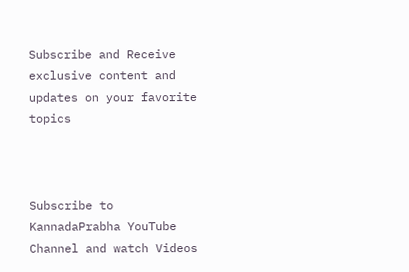Subscribe and Receive exclusive content and updates on your favorite topics



Subscribe to KannadaPrabha YouTube Channel and watch Videos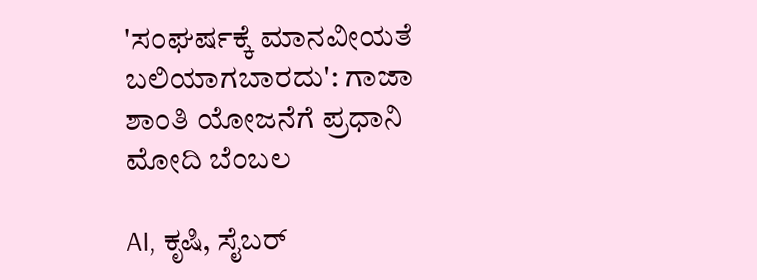'ಸಂಘರ್ಷಕ್ಕೆ ಮಾನವೀಯತೆ ಬಲಿಯಾಗಬಾರದು': ಗಾಜಾ ಶಾಂತಿ ಯೋಜನೆಗೆ ಪ್ರಧಾನಿ ಮೋದಿ ಬೆಂಬಲ

AI, ಕೃಷಿ, ಸೈಬರ್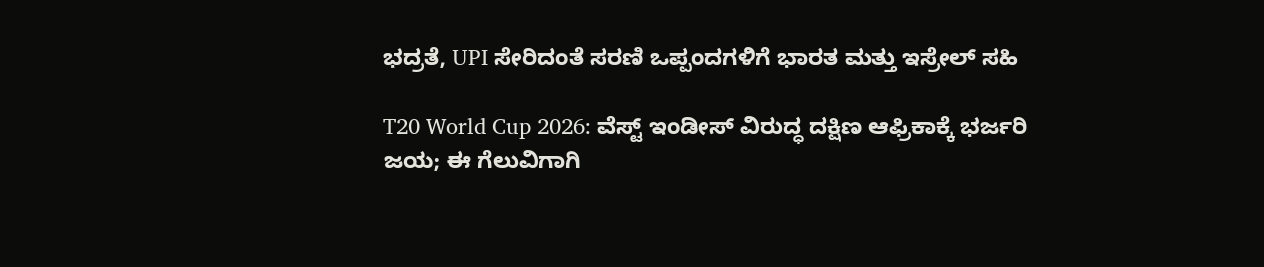ಭದ್ರತೆ, UPI ಸೇರಿದಂತೆ ಸರಣಿ ಒಪ್ಪಂದಗಳಿಗೆ ಭಾರತ ಮತ್ತು ಇಸ್ರೇಲ್ ಸಹಿ

T20 World Cup 2026: ವೆಸ್ಟ್ ಇಂಡೀಸ್ ವಿರುದ್ಧ ದಕ್ಷಿಣ ಆಫ್ರಿಕಾಕ್ಕೆ ಭರ್ಜರಿ ಜಯ; ಈ ಗೆಲುವಿಗಾಗಿ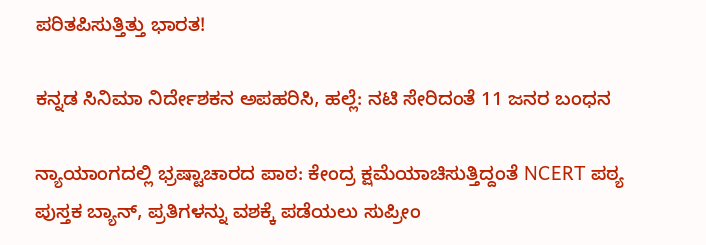ಪರಿತಪಿಸುತ್ತಿತ್ತು ಭಾರತ!

ಕನ್ನಡ ಸಿನಿಮಾ ನಿರ್ದೇಶಕನ ಅಪಹರಿಸಿ, ಹಲ್ಲೆ: ನಟಿ ಸೇರಿದಂತೆ 11 ಜನರ ಬಂಧನ

ನ್ಯಾಯಾಂಗದಲ್ಲಿ ಭ್ರಷ್ಟಾಚಾರದ ಪಾಠ: ಕೇಂದ್ರ ಕ್ಷಮೆಯಾಚಿಸುತ್ತಿದ್ದಂತೆ NCERT ಪಠ್ಯ ಪುಸ್ತಕ ಬ್ಯಾನ್, ಪ್ರತಿಗಳನ್ನು ವಶಕ್ಕೆ ಪಡೆಯಲು ಸುಪ್ರೀಂ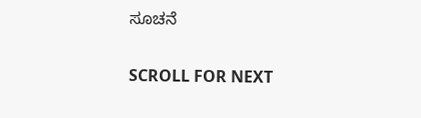ಸೂಚನೆ

SCROLL FOR NEXT